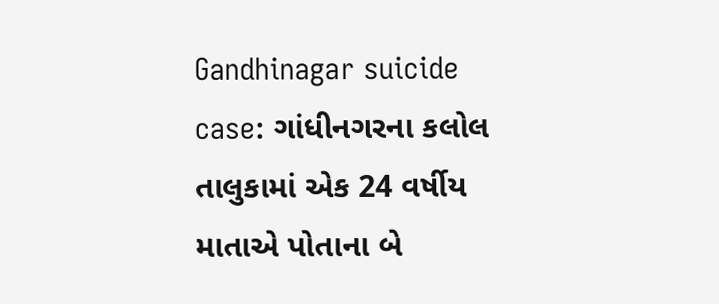Gandhinagar suicide case: ગાંધીનગરના કલોલ તાલુકામાં એક 24 વર્ષીય માતાએ પોતાના બે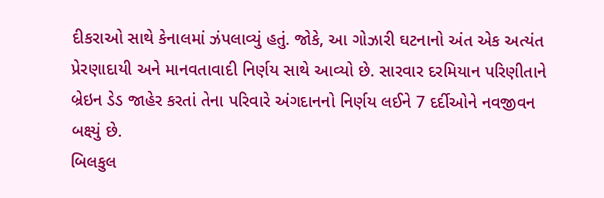દીકરાઓ સાથે કેનાલમાં ઝંપલાવ્યું હતું. જોકે, આ ગોઝારી ઘટનાનો અંત એક અત્યંત પ્રેરણાદાયી અને માનવતાવાદી નિર્ણય સાથે આવ્યો છે. સારવાર દરમિયાન પરિણીતાને બ્રેઇન ડેડ જાહેર કરતાં તેના પરિવારે અંગદાનનો નિર્ણય લઈને 7 દર્દીઓને નવજીવન બક્ષ્યું છે.
બિલકુલ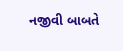નજીવી બાબતે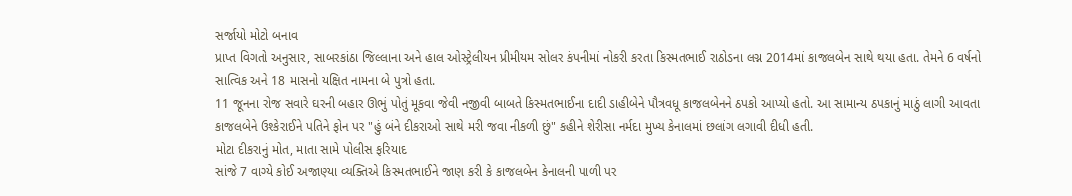સર્જાયો મોટો બનાવ
પ્રાપ્ત વિગતો અનુસાર, સાબરકાંઠા જિલ્લાના અને હાલ ઓસ્ટ્રેલીયન પ્રીમીયમ સોલર કંપનીમાં નોકરી કરતા કિસ્મતભાઈ રાઠોડના લગ્ન 2014માં કાજલબેન સાથે થયા હતા. તેમને 6 વર્ષનો સાત્વિક અને 18 માસનો યક્ષિત નામના બે પુત્રો હતા.
11 જૂનના રોજ સવારે ઘરની બહાર ઊભું પોતું મૂકવા જેવી નજીવી બાબતે કિસ્મતભાઈના દાદી ડાહીબેને પૌત્રવધૂ કાજલબેનને ઠપકો આપ્યો હતો. આ સામાન્ય ઠપકાનું માઠું લાગી આવતા કાજલબેને ઉશ્કેરાઈને પતિને ફોન પર "હું બંને દીકરાઓ સાથે મરી જવા નીકળી છું" કહીને શેરીસા નર્મદા મુખ્ય કેનાલમાં છલાંગ લગાવી દીધી હતી.
મોટા દીકરાનું મોત, માતા સામે પોલીસ ફરિયાદ
સાંજે 7 વાગ્યે કોઈ અજાણ્યા વ્યક્તિએ કિસ્મતભાઈને જાણ કરી કે કાજલબેન કેનાલની પાળી પર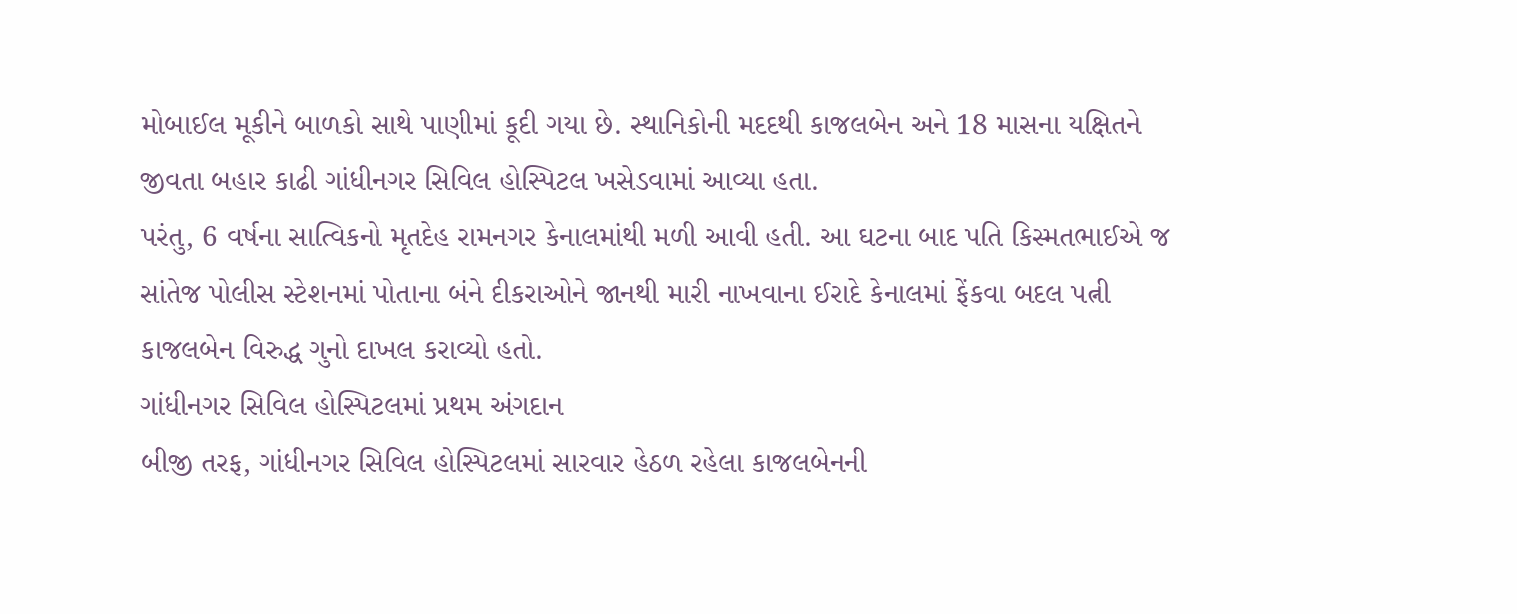મોબાઈલ મૂકીને બાળકો સાથે પાણીમાં કૂદી ગયા છે. સ્થાનિકોની મદદથી કાજલબેન અને 18 માસના યક્ષિતને જીવતા બહાર કાઢી ગાંધીનગર સિવિલ હોસ્પિટલ ખસેડવામાં આવ્યા હતા.
પરંતુ, 6 વર્ષના સાત્વિકનો મૃતદેહ રામનગર કેનાલમાંથી મળી આવી હતી. આ ઘટના બાદ પતિ કિસ્મતભાઈએ જ સાંતેજ પોલીસ સ્ટેશનમાં પોતાના બંને દીકરાઓને જાનથી મારી નાખવાના ઈરાદે કેનાલમાં ફેંકવા બદલ પત્ની કાજલબેન વિરુદ્ધ ગુનો દાખલ કરાવ્યો હતો.
ગાંધીનગર સિવિલ હોસ્પિટલમાં પ્રથમ અંગદાન
બીજી તરફ, ગાંધીનગર સિવિલ હોસ્પિટલમાં સારવાર હેઠળ રહેલા કાજલબેનની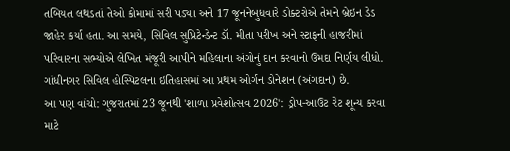તબિયત લથડતાં તેઓ કોમામાં સરી પડ્યા અને 17 જૂનનેબુધવારે ડોક્ટરોએ તેમને બ્રેઇન ડેડ જાહેર કર્યા હતા. આ સમયે, સિવિલ સુપ્રિટેન્ડેન્ટ ડૉ. મીતા પરીખ અને સ્ટાફની હાજરીમાં પરિવારના સભ્યોએ લેખિત મંજૂરી આપીને મહિલાના અંગોનું દાન કરવાનો ઉમદા નિર્ણય લીધો. ગાંધીનગર સિવિલ હોસ્પિટલના ઇતિહાસમાં આ પ્રથમ ઓર્ગન ડોનેશન (અંગદાન) છે.
આ પણ વાંચો: ગુજરાતમાં 23 જૂનથી 'શાળા પ્રવેશોત્સવ 2026': ડ્રોપ-આઉટ રેટ શૂન્ય કરવા માટે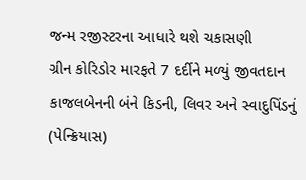જન્મ રજીસ્ટરના આધારે થશે ચકાસણી
ગ્રીન કોરિડોર મારફતે 7 દર્દીને મળ્યું જીવતદાન
કાજલબેનની બંને કિડની, લિવર અને સ્વાદુપિંડનું (પેન્ક્રિયાસ)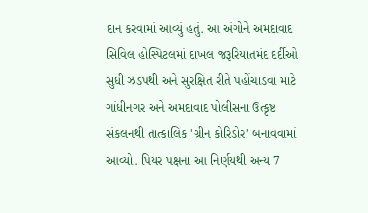દાન કરવામાં આવ્યું હતું. આ અંગોને અમદાવાદ સિવિલ હોસ્પિટલમાં દાખલ જરૂરિયાતમંદ દર્દીઓ સુધી ઝડપથી અને સુરક્ષિત રીતે પહોંચાડવા માટે ગાંધીનગર અને અમદાવાદ પોલીસના ઉત્કૃષ્ટ સંકલનથી તાત્કાલિક 'ગ્રીન કોરિડોર' બનાવવામાં આવ્યો. પિયર પક્ષના આ નિર્ણયથી અન્ય 7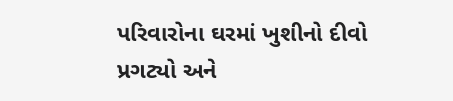પરિવારોના ઘરમાં ખુશીનો દીવો પ્રગટ્યો અને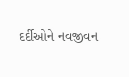દર્દીઓને નવજીવન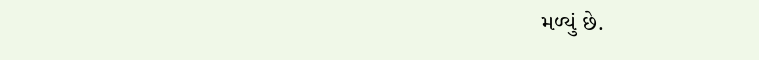મળ્યું છે.